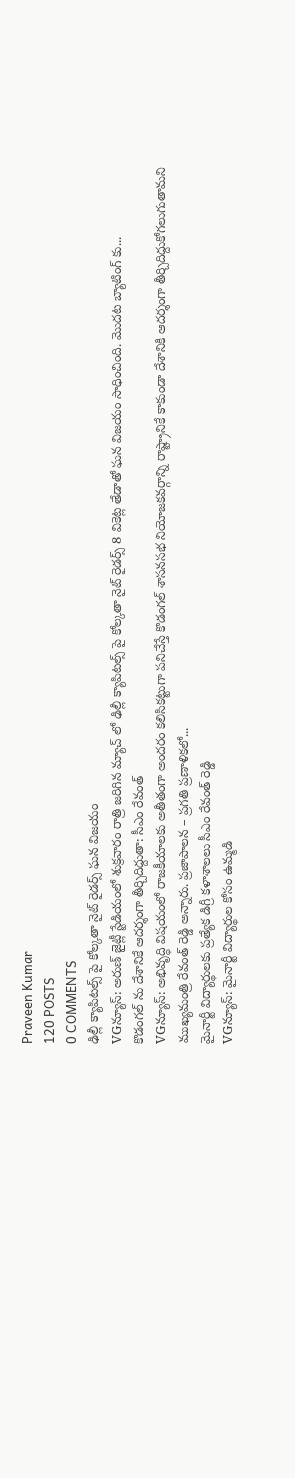Praveen Kumar
120 POSTS
0 COMMENTS
ఢిల్లీ క్యాపిటల్స్ పై కోల్కతా నైట్ రైడర్స్ ఘన విజయం
VGన్యూస్: అరుణ్ జైట్లీ స్టేడియంలో శుక్రవారం రాత్రి జరిగిన మ్యాచ్ లో ఢిల్లీ క్యాపిటల్స్ పై కోల్కతా నైట్ రైడర్స్ 8 వికెట్ల తేడాతో ఘన విజయం సాధించింది. మెుదట బ్యాటింగ్ కు...
కొడంగల్ ను దేశానికే ఆదర్శంగా తీర్చిదిద్దుతా: సీఎం రేవంత్
VGన్యూస్: అభివృద్ధి విషయంలో రాజకీయాలకు అతీతంగా అందరం కలిసికట్టుగా పనిచేస్తే కొడంగల్ శాసనసభ నియోజకవర్గాన్ని రాష్ట్రానికే కాకుండా దేశానికి ఆదర్శంగా తీర్చిదిద్దుకోగలుగుతామని ముఖ్యమంత్రి రేవంత్ రెడ్డి అన్నారు. ప్రజాపాలన – ప్రగతి ప్రణాళికలో...
మైనార్టీ విద్యార్థులకు ప్రత్యేక డిగ్రీ కళాశాలలు సీఎం రేవంత్ రెడ్డి
VGన్యూస్: మైనార్టీ విద్యార్థుల కోసం ఉమ్మడి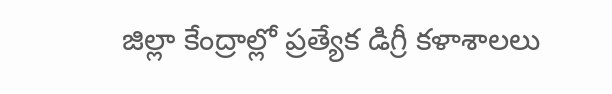జిల్లా కేంద్రాల్లో ప్రత్యేక డిగ్రీ కళాశాలలు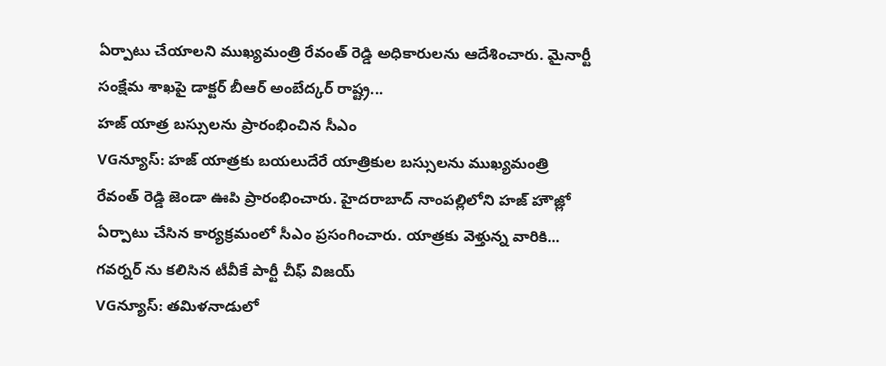ఏర్పాటు చేయాలని ముఖ్యమంత్రి రేవంత్ రెడ్డి అధికారులను ఆదేశించారు. మైనార్టీ సంక్షేమ శాఖపై డాక్టర్ బీఆర్ అంబేద్కర్ రాష్ట్ర...
హజ్ యాత్ర బస్సులను ప్రారంభించిన సీఎం
VGన్యూస్: హజ్ యాత్రకు బయలుదేరే యాత్రికుల బస్సులను ముఖ్యమంత్రి రేవంత్ రెడ్డి జెండా ఊపి ప్రారంభించారు. హైదరాబాద్ నాంపల్లిలోని హజ్ హౌజ్లో ఏర్పాటు చేసిన కార్యక్రమంలో సీఎం ప్రసంగించారు. యాత్రకు వెళ్తున్న వారికి...
గవర్నర్ ను కలిసిన టీవీకే పార్టీ చీఫ్ విజయ్
VGన్యూస్: తమిళనాడులో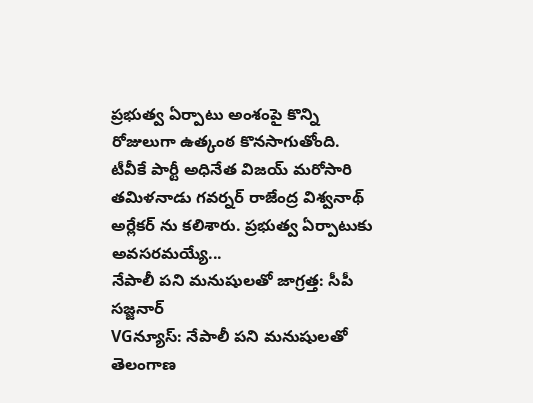ప్రభుత్వ ఏర్పాటు అంశంపై కొన్ని రోజులుగా ఉత్కంఠ కొనసాగుతోంది. టీవీకే పార్టీ అధినేత విజయ్ మరోసారి తమిళనాడు గవర్నర్ రాజేంద్ర విశ్వనాథ్ అర్లేకర్ ను కలిశారు. ప్రభుత్వ ఏర్పాటుకు అవసరమయ్యే...
నేపాలీ పని మనుషులతో జాగ్రత్త: సీపీ సజ్జనార్
VGన్యూస్: నేపాలీ పని మనుషులతో తెలంగాణ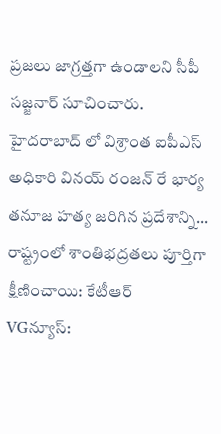ప్రజలు జాగ్రత్తగా ఉండాలని సీపీ సజ్జనార్ సూచించారు. హైదరాబాద్ లో విశ్రాంత ఐపీఎస్ అధికారి వినయ్ రంజన్ రే భార్య తనూజ హత్య జరిగిన ప్రదేశాన్ని...
రాష్ట్రంలో శాంతిభద్రతలు పూర్తిగా క్షీణించాయి: కేటీఆర్
VGన్యూస్: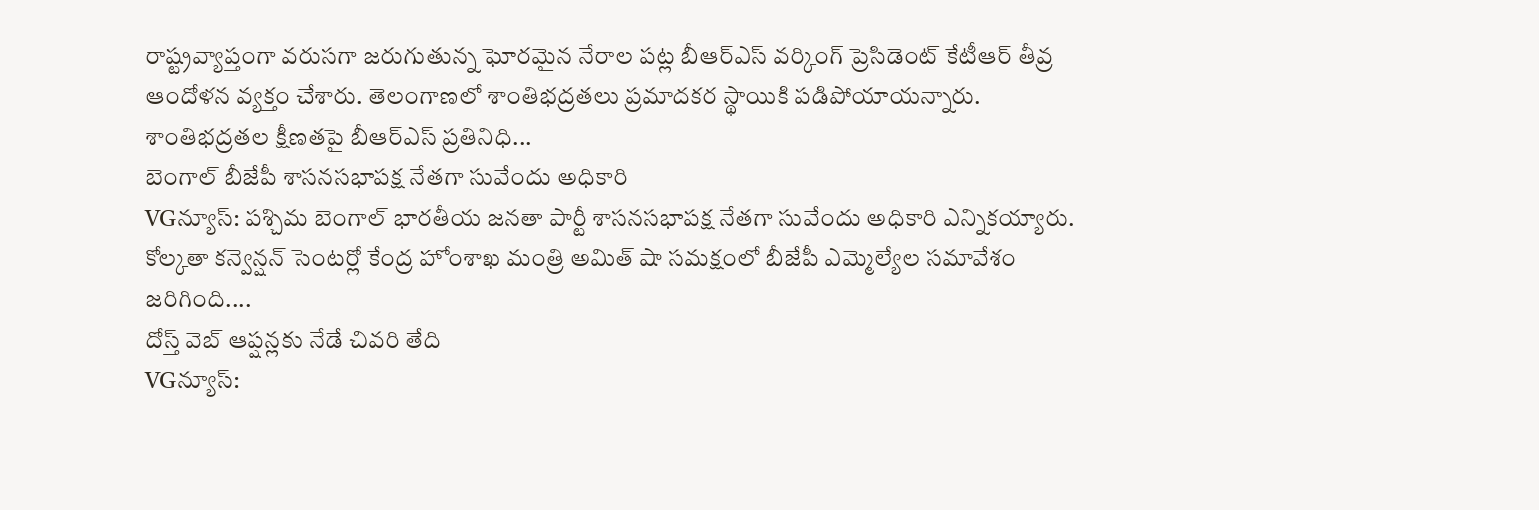రాష్ట్రవ్యాప్తంగా వరుసగా జరుగుతున్న ఘోరమైన నేరాల పట్ల బీఆర్ఎస్ వర్కింగ్ ప్రెసిడెంట్ కేటీఆర్ తీవ్ర ఆందోళన వ్యక్తం చేశారు. తెలంగాణలో శాంతిభద్రతలు ప్రమాదకర స్థాయికి పడిపోయాయన్నారు. శాంతిభద్రతల క్షీణతపై బీఆర్ఎస్ ప్రతినిధి...
బెంగాల్ బీజేపీ శాసనసభాపక్ష నేతగా సువేందు అధికారి
VGన్యూస్: పశ్చిమ బెంగాల్ భారతీయ జనతా పార్టీ శాసనసభాపక్ష నేతగా సువేందు అధికారి ఎన్నికయ్యారు. కోల్కతా కన్వెన్షన్ సెంటర్లో కేంద్ర హోంశాఖ మంత్రి అమిత్ షా సమక్షంలో బీజేపీ ఎమ్మెల్యేల సమావేశం జరిగింది....
దోస్త్ వెబ్ ఆప్షన్లకు నేడే చివరి తేది
VGన్యూస్: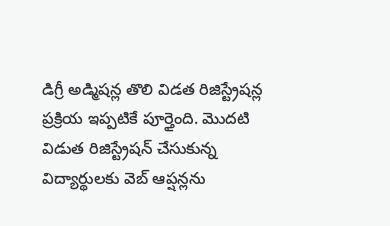డిగ్రీ అడ్మిషన్ల తొలి విడత రిజిస్ట్రేషన్ల ప్రక్రియ ఇప్పటికే పూర్తైంది. మెుదటి విడుత రిజిస్ట్రేషన్ చేసుకున్న విద్యార్థులకు వెబ్ ఆప్షన్లను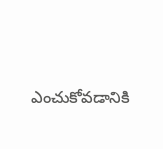ఎంచుకోవడానికి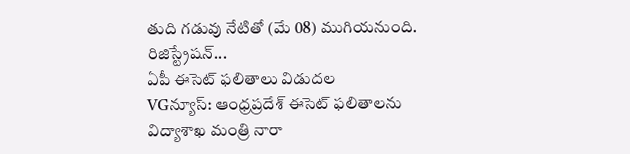తుది గడువు నేటితో (మే 08) ముగియనుంది. రిజిస్ట్రేషన్...
ఏపీ ఈసెట్ ఫలితాలు విడుదల
VGన్యూస్: ఆంధ్రప్రదేశ్ ఈసెట్ ఫలితాలను విద్యాశాఖ మంత్రి నారా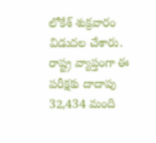లోకేశ్ శుక్రవారం విడుదల చేశారు. రాష్ట్ర వ్యాప్తంగా ఈ పరీక్షకు దాదాపు 32,434 మంది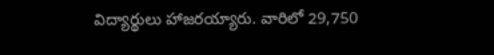విద్యార్థులు హాజరయ్యారు. వారిలో 29,750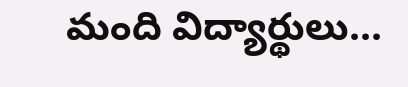మంది విద్యార్థులు...